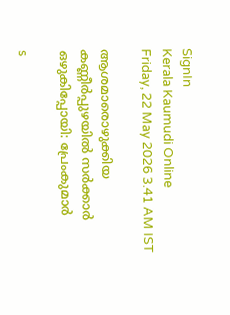SignIn
Kerala Kaumudi Online
Friday, 22 May 2026 3.41 AM IST

ആശമാരൊഴുക്കിയ കണ്ണീർപ്പുഴയിൽ സർക്കാർ ഒഴുകിപ്പോയി: പ്രേംകുമാർ

s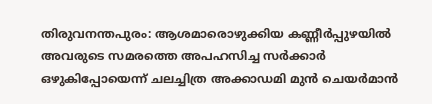തിരുവനന്തപുരം: ആശമാരൊഴുക്കിയ കണ്ണീർപ്പുഴയിൽ അവരുടെ സമരത്തെ അപഹസിച്ച സർക്കാർ ഒഴുകിപ്പോയെന്ന് ചലച്ചിത്ര അക്കാഡമി മുൻ ചെയർമാൻ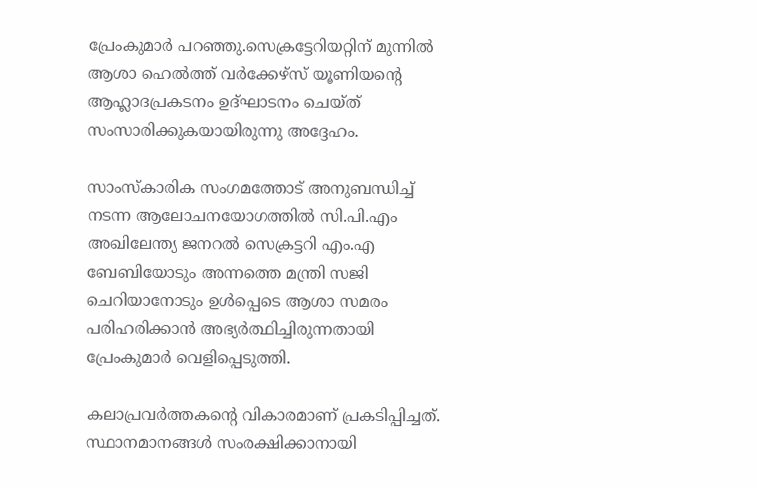പ്രേംകുമാർ പറഞ്ഞു.സെക്രട്ടേറിയറ്റിന് മുന്നിൽ ആശാ ഹെൽത്ത് വർക്കേഴ്സ് യൂണിയന്റെ ആഹ്ലാദപ്രകടനം ഉദ്ഘാടനം ചെയ്ത് സംസാരിക്കുകയായിരുന്നു അദ്ദേഹം.

സാംസ്‌കാരിക സംഗമത്തോട് അനുബന്ധിച്ച് നടന്ന ആലോചനയോഗത്തിൽ സി.പി.എം അഖിലേന്ത്യ ജനറൽ സെക്രട്ടറി എം.എ ബേബിയോടും അന്നത്തെ മന്ത്രി സജി ചെറിയാനോടും ഉൾപ്പെടെ ആശാ സമരം പരിഹരിക്കാൻ അഭ്യർത്ഥിച്ചിരുന്നതായി പ്രേംകുമാർ വെളിപ്പെടുത്തി.

കലാപ്രവർത്തകന്റെ വികാരമാണ് പ്രകടിപ്പിച്ചത്. സ്ഥാനമാനങ്ങൾ സംരക്ഷിക്കാനായി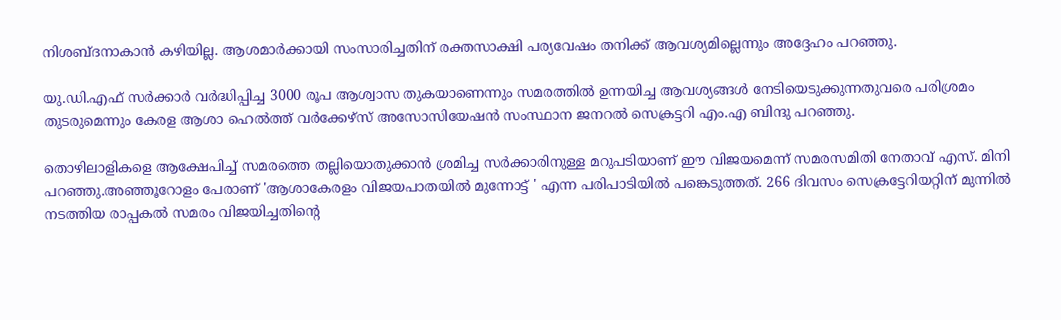നിശബ്ദനാകാൻ കഴിയില്ല. ആശമാർക്കായി സംസാരിച്ചതിന് രക്തസാക്ഷി പര്യവേഷം തനിക്ക് ആവശ്യമില്ലെന്നും അദ്ദേഹം പറഞ്ഞു.

യു.ഡി.എഫ് സർക്കാർ വർദ്ധിപ്പിച്ച 3000 രൂപ ആശ്വാസ തുകയാണെന്നും സമരത്തിൽ ഉന്നയിച്ച ആവശ്യങ്ങൾ നേടിയെടുക്കുന്നതുവരെ പരിശ്രമം തുടരുമെന്നും കേരള ആശാ ഹെൽത്ത് വർക്കേഴ്സ് അസോസിയേഷൻ സംസ്ഥാന ജനറൽ സെക്രട്ടറി എം.എ ബിന്ദു പറഞ്ഞു.

തൊഴിലാളികളെ ആക്ഷേപിച്ച് സമരത്തെ തല്ലിയൊതുക്കാൻ ശ്രമിച്ച സർക്കാരിനുള്ള മറുപടിയാണ് ഈ വിജയമെന്ന് സമരസമിതി നേതാവ് എസ്. മിനി പറഞ്ഞു.അഞ്ഞൂറോളം പേരാണ് 'ആശാകേരളം വിജയപാതയിൽ മുന്നോട്ട് ' എന്ന പരിപാടിയിൽ പങ്കെടുത്തത്. 266 ദിവസം സെക്രട്ടേറിയറ്റിന് മുന്നിൽ നടത്തിയ രാപ്പകൽ സമരം വിജയിച്ചതിന്റെ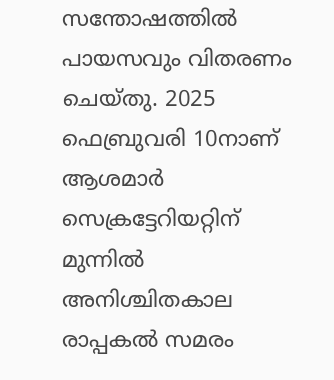സന്തോഷത്തിൽ പായസവും വിതരണം ചെയ്തു. 2025 ഫെബ്രുവരി 10നാണ് ആശമാർ സെക്രട്ടേറിയറ്റിന് മുന്നിൽ അനിശ്ചിതകാല രാപ്പകൽ സമരം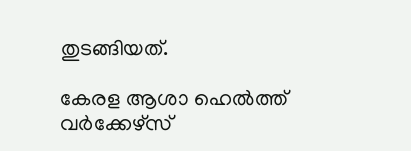തുടങ്ങിയത്.

കേരള ആശാ ഹെൽത്ത് വർക്കേഴ്സ്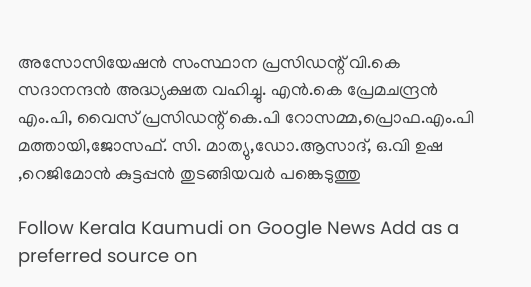അസോസിയേഷൻ സംസ്ഥാന പ്രസിഡന്റ് വി.കെ സദാനന്ദൻ അദ്ധ്യക്ഷത വഹിച്ചു. എൻ.കെ പ്രേമചന്ദ്രൻ എം.പി, വൈസ് പ്രസിഡന്റ് കെ.പി റോസമ്മ,പ്രൊഫ.എം.പി മത്തായി,ജോസഫ്. സി. മാത്യു,ഡോ.ആസാദ്, ഒ.വി ഉഷ ,റെജിമോൻ കുട്ടപ്പൻ തുടങ്ങിയവർ പങ്കെടുത്തു

Follow Kerala Kaumudi on Google News Add as a preferred source on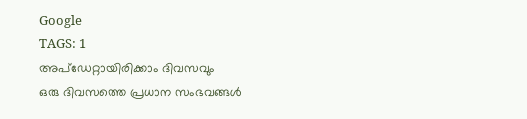Google
TAGS: 1
അപ്ഡേറ്റായിരിക്കാം ദിവസവും
ഒരു ദിവസത്തെ പ്രധാന സംഭവങ്ങൾ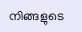നിങ്ങളുടെ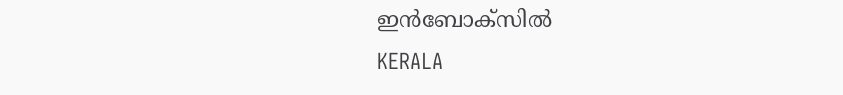ഇൻബോക്സിൽ
KERALA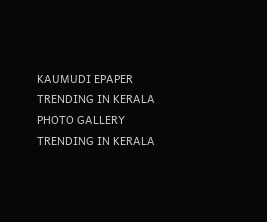KAUMUDI EPAPER
TRENDING IN KERALA
PHOTO GALLERY
TRENDING IN KERALA